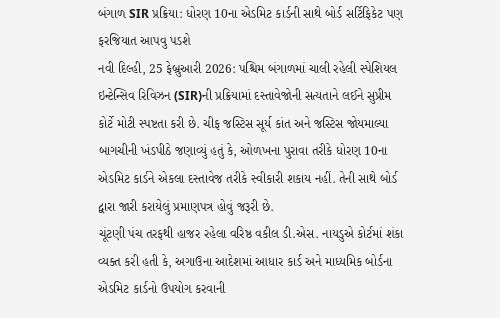બંગાળ SIR પ્રક્રિયા: ધોરણ 10ના એડમિટ કાર્ડની સાથે બોર્ડ સર્ટિફિકેટ પણ ફરજિયાત આપવુ પડશે
નવી દિલ્હી, 25 ફેબ્રુઆરી 2026: પશ્ચિમ બંગાળમાં ચાલી રહેલી સ્પેશિયલ ઇન્ટેન્સિવ રિવિઝન (SIR)ની પ્રક્રિયામાં દસ્તાવેજોની સત્યતાને લઈને સુપ્રીમ કોર્ટે મોટી સ્પષ્ટતા કરી છે. ચીફ જસ્ટિસ સૂર્ય કાંત અને જસ્ટિસ જોયમાલ્યા બાગચીની ખંડપીઠે જણાવ્યું હતું કે, ઓળખના પુરાવા તરીકે ધોરણ 10ના એડમિટ કાર્ડને એકલા દસ્તાવેજ તરીકે સ્વીકારી શકાય નહીં. તેની સાથે બોર્ડ દ્વારા જારી કરાયેલું પ્રમાણપત્ર હોવું જરૂરી છે.
ચૂંટણી પંચ તરફથી હાજર રહેલા વરિષ્ઠ વકીલ ડી.એસ. નાયડુએ કોર્ટમાં શંકા વ્યક્ત કરી હતી કે, અગાઉના આદેશમાં આધાર કાર્ડ અને માધ્યમિક બોર્ડના એડમિટ કાર્ડનો ઉપયોગ કરવાની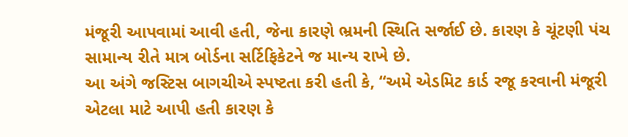મંજૂરી આપવામાં આવી હતી, જેના કારણે ભ્રમની સ્થિતિ સર્જાઈ છે. કારણ કે ચૂંટણી પંચ સામાન્ય રીતે માત્ર બોર્ડના સર્ટિફિકેટને જ માન્ય રાખે છે.
આ અંગે જસ્ટિસ બાગચીએ સ્પષ્ટતા કરી હતી કે, “અમે એડમિટ કાર્ડ રજૂ કરવાની મંજૂરી એટલા માટે આપી હતી કારણ કે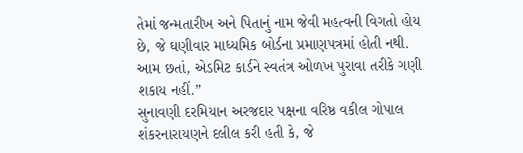તેમાં જન્મતારીખ અને પિતાનું નામ જેવી મહત્વની વિગતો હોય છે, જે ઘણીવાર માધ્યમિક બોર્ડના પ્રમાણપત્રમાં હોતી નથી. આમ છતાં, એડમિટ કાર્ડને સ્વતંત્ર ઓળખ પુરાવા તરીકે ગણી શકાય નહીં.”
સુનાવણી દરમિયાન અરજદાર પક્ષના વરિષ્ઠ વકીલ ગોપાલ શંકરનારાયણને દલીલ કરી હતી કે, જે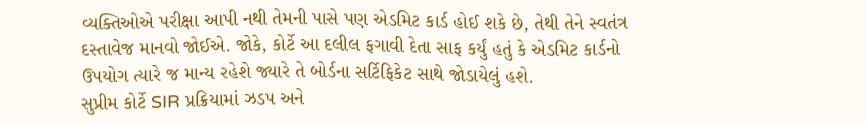વ્યક્તિઓએ પરીક્ષા આપી નથી તેમની પાસે પણ એડમિટ કાર્ડ હોઈ શકે છે, તેથી તેને સ્વતંત્ર દસ્તાવેજ માનવો જોઈએ. જોકે, કોર્ટે આ દલીલ ફગાવી દેતા સાફ કર્યું હતું કે એડમિટ કાર્ડનો ઉપયોગ ત્યારે જ માન્ય રહેશે જ્યારે તે બોર્ડના સર્ટિફિકેટ સાથે જોડાયેલું હશે.
સુપ્રીમ કોર્ટે SIR પ્રક્રિયામાં ઝડપ અને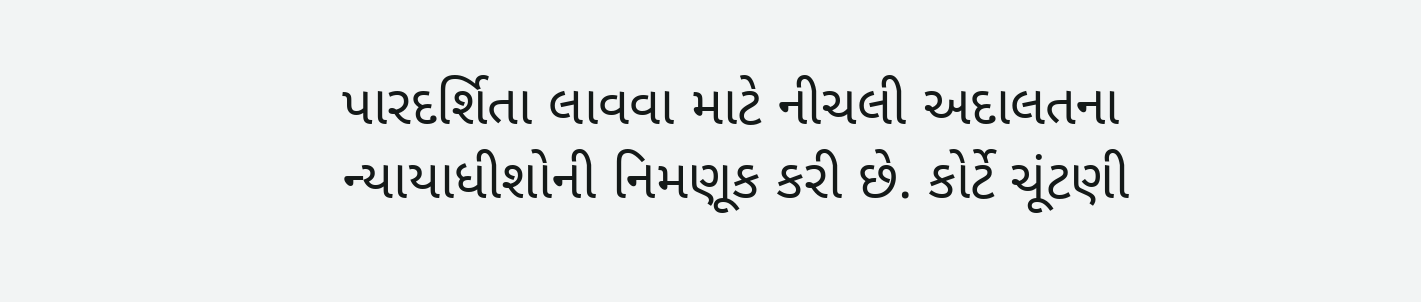પારદર્શિતા લાવવા માટે નીચલી અદાલતના ન્યાયાધીશોની નિમણૂક કરી છે. કોર્ટે ચૂંટણી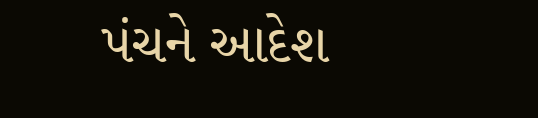પંચને આદેશ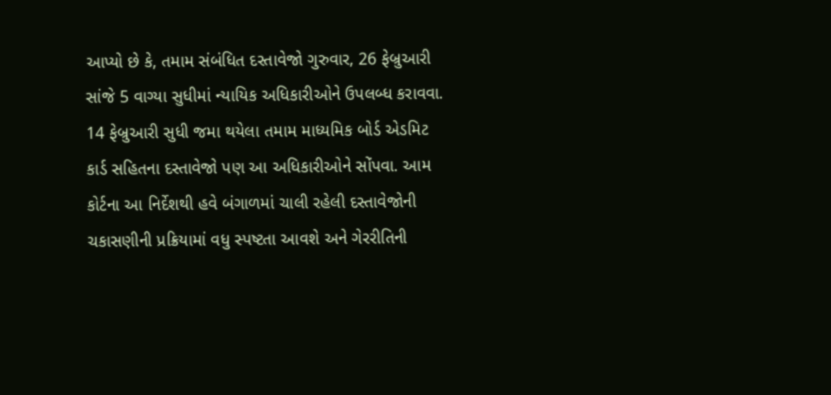આપ્યો છે કે, તમામ સંબંધિત દસ્તાવેજો ગુરુવાર, 26 ફેબ્રુઆરી સાંજે 5 વાગ્યા સુધીમાં ન્યાયિક અધિકારીઓને ઉપલબ્ધ કરાવવા. 14 ફેબ્રુઆરી સુધી જમા થયેલા તમામ માધ્યમિક બોર્ડ એડમિટ કાર્ડ સહિતના દસ્તાવેજો પણ આ અધિકારીઓને સોંપવા. આમ કોર્ટના આ નિર્દેશથી હવે બંગાળમાં ચાલી રહેલી દસ્તાવેજોની ચકાસણીની પ્રક્રિયામાં વધુ સ્પષ્ટતા આવશે અને ગેરરીતિની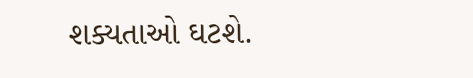શક્યતાઓ ઘટશે.